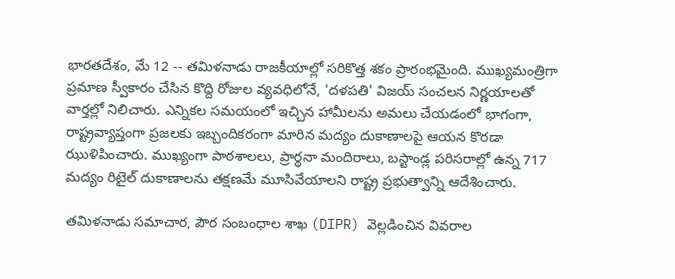భారతదేశం, మే 12 -- తమిళనాడు రాజకీయాల్లో సరికొత్త శకం ప్రారంభమైంది. ముఖ్యమంత్రిగా ప్రమాణ స్వీకారం చేసిన కొద్ది రోజుల వ్యవధిలోనే, 'దళపతి' విజయ్ సంచలన నిర్ణయాలతో వార్తల్లో నిలిచారు. ఎన్నికల సమయంలో ఇచ్చిన హామీలను అమలు చేయడంలో భాగంగా, రాష్ట్రవ్యాప్తంగా ప్రజలకు ఇబ్బందికరంగా మారిన మద్యం దుకాణాలపై ఆయన కొరడా ఝుళిపించారు. ముఖ్యంగా పాఠశాలలు, ప్రార్థనా మందిరాలు, బస్టాండ్ల పరిసరాల్లో ఉన్న 717 మద్యం రిటైల్ దుకాణాలను తక్షణమే మూసివేయాలని రాష్ట్ర ప్రభుత్వాన్ని ఆదేశించారు.

తమిళనాడు సమాచార, పౌర సంబంధాల శాఖ (DIPR) వెల్లడించిన వివరాల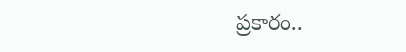ప్రకారం..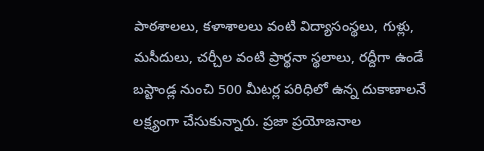పాఠశాలలు, కళాశాలలు వంటి విద్యాసంస్థలు, గుళ్లు, మసీదులు, చర్చీల వంటి ప్రార్థనా స్థలాలు, రద్దీగా ఉండే బస్టాండ్ల నుంచి 500 మీటర్ల పరిధిలో ఉన్న దుకాణాలనే లక్ష్యంగా చేసుకున్నారు. ప్రజా ప్రయోజనాల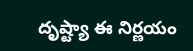దృష్ట్యా ఈ నిర్ణయం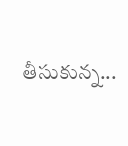తీసుకున్న...